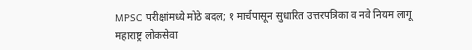MPSC परीक्षांमध्ये मोठे बदल; १ मार्चपासून सुधारित उत्तरपत्रिका व नवे नियम लागू
महाराष्ट्र लोकसेवा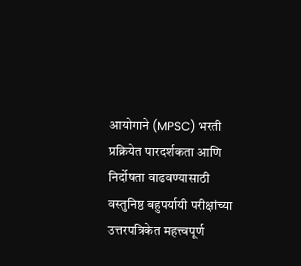आयोगाने (MPSC) भरती प्रक्रियेत पारदर्शकता आणि निर्दोषता वाढवण्यासाठी वस्तुनिष्ठ बहुपर्यायी परीक्षांच्या उत्तरपत्रिकेत महत्त्वपूर्ण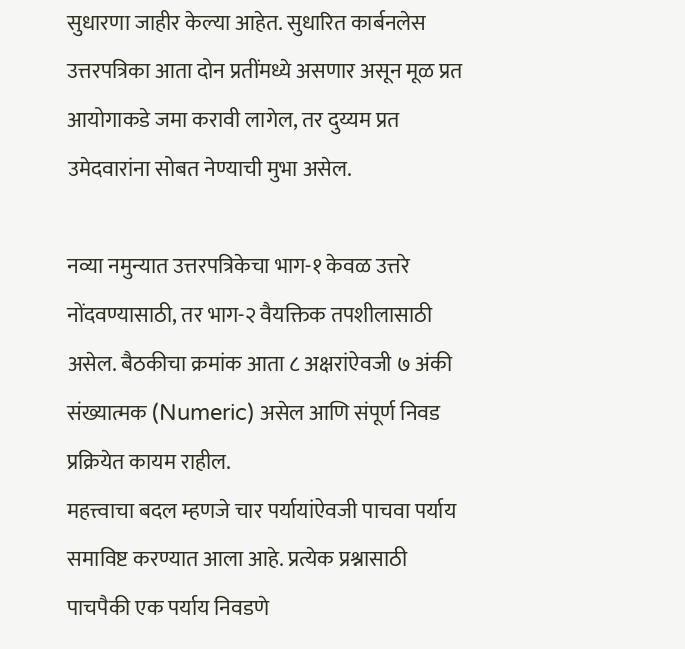सुधारणा जाहीर केल्या आहेत. सुधारित कार्बनलेस उत्तरपत्रिका आता दोन प्रतींमध्ये असणार असून मूळ प्रत आयोगाकडे जमा करावी लागेल, तर दुय्यम प्रत उमेदवारांना सोबत नेण्याची मुभा असेल.

नव्या नमुन्यात उत्तरपत्रिकेचा भाग-१ केवळ उत्तरे नोंदवण्यासाठी, तर भाग-२ वैयक्तिक तपशीलासाठी असेल. बैठकीचा क्रमांक आता ८ अक्षरांऐवजी ७ अंकी संख्यात्मक (Numeric) असेल आणि संपूर्ण निवड प्रक्रियेत कायम राहील.
महत्त्वाचा बदल म्हणजे चार पर्यायांऐवजी पाचवा पर्याय समाविष्ट करण्यात आला आहे. प्रत्येक प्रश्नासाठी पाचपैकी एक पर्याय निवडणे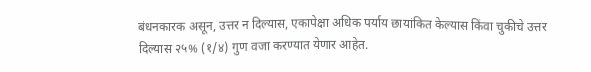बंधनकारक असून, उत्तर न दिल्यास, एकापेक्षा अधिक पर्याय छायांकित केल्यास किंवा चुकीचे उत्तर दिल्यास २५% (१/४) गुण वजा करण्यात येणार आहेत.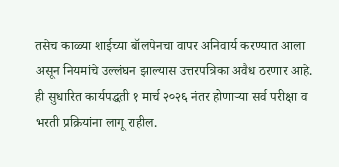तसेच काळ्या शाईच्या बॉलपेनचा वापर अनिवार्य करण्यात आला असून नियमांचे उल्लंघन झाल्यास उत्तरपत्रिका अवैध ठरणार आहे. ही सुधारित कार्यपद्धती १ मार्च २०२६ नंतर होणाऱ्या सर्व परीक्षा व भरती प्रक्रियांना लागू राहील.